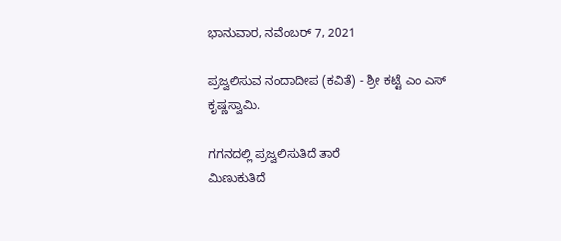ಭಾನುವಾರ, ನವೆಂಬರ್ 7, 2021

ಪ್ರಜ್ವಲಿಸುವ ನಂದಾದೀಪ (ಕವಿತೆ) - ಶ್ರೀ ಕಟ್ಟೆ ಎಂ ಎಸ್ ಕೃಷ್ಣಸ್ವಾಮಿ.

ಗಗನದಲ್ಲಿ ಪ್ರಜ್ವಲಿಸುತಿದೆ ತಾರೆ
ಮಿಣುಕುತಿದೆ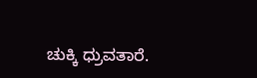ಚುಕ್ಕಿ ಧ್ರುವತಾರೆ.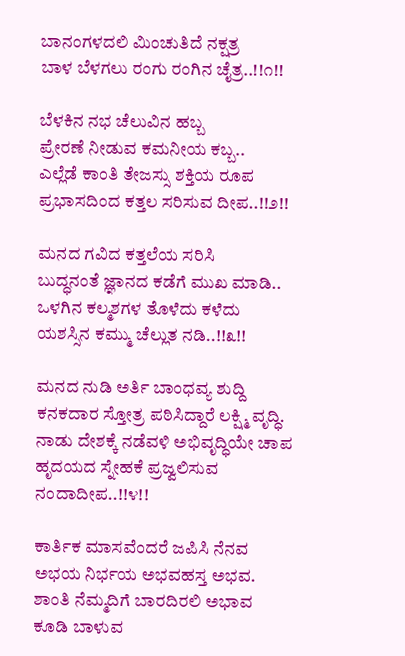ಬಾನಂಗಳದಲಿ ಮಿಂಚುತಿದೆ ನಕ್ಷತ್ರ
ಬಾಳ ಬೆಳಗಲು ರಂಗು ರಂಗಿನ ಚೈತ್ರ..!!೧!!

ಬೆಳಕಿನ ನಭ ಚೆಲುವಿನ ಹಬ್ಬ
ಪ್ರೇರಣೆ ನೀಡುವ ಕಮನೀಯ ಕಬ್ಬ..
ಎಲ್ಲೆಡೆ ಕಾಂತಿ ತೇಜಸ್ಸು ಶಕ್ತಿಯ ರೂಪ
ಪ್ರಭಾಸದಿಂದ ಕತ್ತಲ ಸರಿಸುವ ದೀಪ..!!೨!!

ಮನದ ಗವಿದ ಕತ್ತಲೆಯ ಸರಿಸಿ
ಬುದ್ಧನಂತೆ ಜ್ಞಾನದ ಕಡೆಗೆ ಮುಖ ಮಾಡಿ..
ಒಳಗಿನ ಕಲ್ಮಶಗಳ ತೊಳೆದು ಕಳೆದು
ಯಶಸ್ಸಿನ ಕಮ್ಮು ಚೆಲ್ಲುತ ನಡಿ..!!೩!!

ಮನದ ನುಡಿ ಅರ್ತಿ ಬಾಂಧವ್ಯ ಶುದ್ದಿ
ಕನಕದಾರ ಸ್ತೋತ್ರ ಪಠಿಸಿದ್ದಾರೆ ಲಕ್ಷ್ಮಿ ವೃದ್ಧಿ.
ನಾಡು ದೇಶಕ್ಕೆ ನಡೆವಳಿ ಅಭಿವೃದ್ಧಿಯೇ ಚಾಪ
ಹೃದಯದ ಸ್ನೇಹಕೆ ಪ್ರಜ್ವಲಿಸುವ ನಂದಾದೀಪ..!!೪!!

ಕಾರ್ತಿಕ ಮಾಸವೆಂದರೆ ಜಪಿಸಿ ನೆನವ
ಅಭಯ ನಿರ್ಭಯ ಅಭವಹಸ್ತ ಅಭವ.
ಶಾಂತಿ ನೆಮ್ಮದಿಗೆ ಬಾರದಿರಲಿ ಅಭಾವ
ಕೂಡಿ ಬಾಳುವ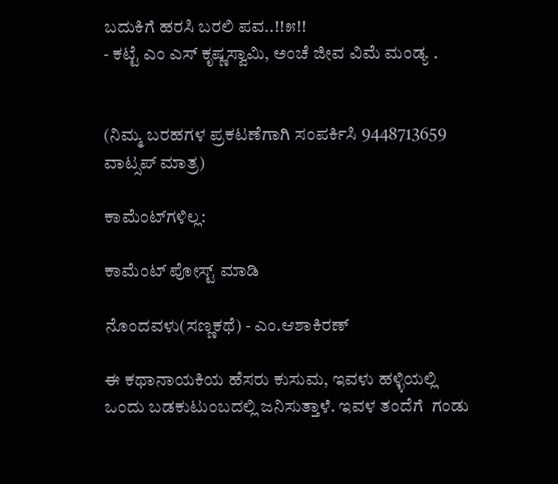ಬದುಕಿಗೆ ಹರಸಿ ಬರಲಿ ಪವ..!!೫!!
- ಕಟ್ಟೆ ಎಂ ಎಸ್ ಕೃಷ್ಣಸ್ವಾಮಿ, ಅಂಚೆ ಜೀವ ವಿಮೆ ಮಂಡ್ಯ .


(ನಿಮ್ಮ ಬರಹಗಳ ಪ್ರಕಟಣೆಗಾಗಿ ಸಂಪರ್ಕಿಸಿ 9448713659 ವಾಟ್ಸಪ್ ಮಾತ್ರ)

ಕಾಮೆಂಟ್‌ಗಳಿಲ್ಲ:

ಕಾಮೆಂಟ್‌‌ ಪೋಸ್ಟ್‌ ಮಾಡಿ

ನೊಂದವಳು(ಸಣ್ಣಕಥೆ) - ಎಂ.ಆಶಾಕಿರಣ್

ಈ ಕಥಾನಾಯಕಿಯ ಹೆಸರು ಕುಸುಮ, ಇವಳು ಹಳ್ಳಿಯಲ್ಲಿ ಒಂದು ಬಡಕುಟುಂಬದಲ್ಲಿ ಜನಿಸುತ್ತಾಳೆ. ಇವಳ ತಂದೆಗೆ  ಗಂಡು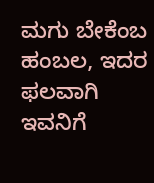ಮಗು ಬೇಕೆಂಬ ಹಂಬಲ, ಇದರ ಫಲವಾಗಿ ಇವನಿಗೆ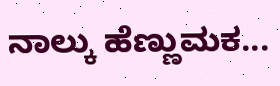ನಾಲ್ಕು ಹೆಣ್ಣುಮಕ...